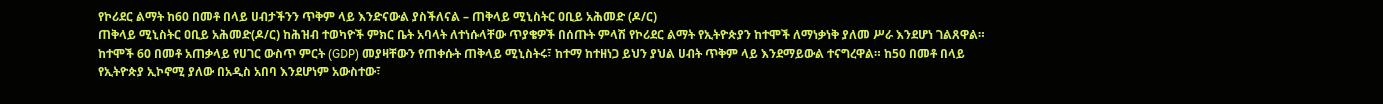የኮሪደር ልማት ከ60 በመቶ በላይ ሀብታችንን ጥቅም ላይ እንድናውል ያስችለናል – ጠቅላይ ሚኒስትር ዐቢይ አሕመድ (ዶ/ር)
ጠቅላይ ሚኒስትር ዐቢይ አሕመድ(ዶ/ር) ከሕዝብ ተወካዮች ምክር ቤት አባላት ለተነሱላቸው ጥያቄዎች በሰጡት ምላሽ የኮሪደር ልማት የኢትዮጵያን ከተሞች ለማነቃነቅ ያለመ ሥራ እንደሆነ ገልጸዋል። ከተሞች 60 በመቶ አጠቃላይ የሀገር ውስጥ ምርት (GDP) መያዛቸውን የጠቀሱት ጠቅላይ ሚኒስትሩ፣ ከተማ ከተዘነጋ ይህን ያህል ሀብት ጥቅም ላይ እንደማይውል ተናግረዋል። ከ50 በመቶ በላይ የኢትዮጵያ ኢኮኖሚ ያለው በአዲስ አበባ እንደሆነም አውስተው፣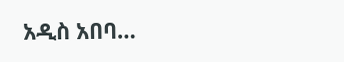አዲስ አበባ…